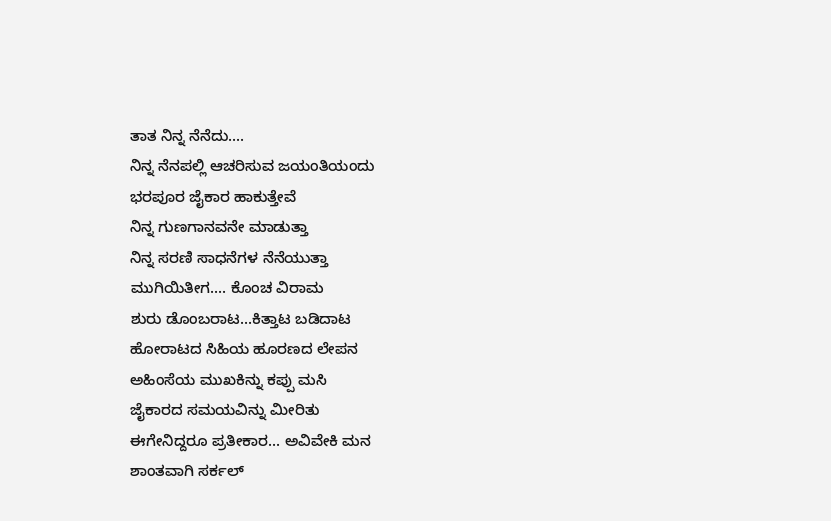ತಾತ ನಿನ್ನ ನೆನೆದು....
ನಿನ್ನ ನೆನಪಲ್ಲಿ ಆಚರಿಸುವ ಜಯಂತಿಯಂದು
ಭರಪೂರ ಜೈಕಾರ ಹಾಕುತ್ತೇವೆ
ನಿನ್ನ ಗುಣಗಾನವನೇ ಮಾಡುತ್ತಾ
ನಿನ್ನ ಸರಣಿ ಸಾಧನೆಗಳ ನೆನೆಯುತ್ತಾ
ಮುಗಿಯಿತೀಗ.... ಕೊಂಚ ವಿರಾಮ
ಶುರು ಡೊಂಬರಾಟ...ಕಿತ್ತಾಟ ಬಡಿದಾಟ
ಹೋರಾಟದ ಸಿಹಿಯ ಹೂರಣದ ಲೇಪನ
ಅಹಿಂಸೆಯ ಮುಖಕಿನ್ನು ಕಪ್ಪು ಮಸಿ
ಜೈಕಾರದ ಸಮಯವಿನ್ನು ಮೀರಿತು
ಈಗೇನಿದ್ದರೂ ಪ್ರತೀಕಾರ... ಅವಿವೇಕಿ ಮನ
ಶಾಂತವಾಗಿ ಸರ್ಕಲ್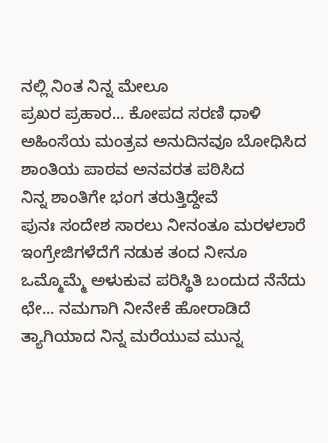ನಲ್ಲಿ ನಿಂತ ನಿನ್ನ ಮೇಲೂ
ಪ್ರಖರ ಪ್ರಹಾರ... ಕೋಪದ ಸರಣಿ ಧಾಳಿ
ಅಹಿಂಸೆಯ ಮಂತ್ರವ ಅನುದಿನವೂ ಬೋಧಿಸಿದ
ಶಾಂತಿಯ ಪಾಠವ ಅನವರತ ಪಠಿಸಿದ
ನಿನ್ನ ಶಾಂತಿಗೇ ಭಂಗ ತರುತ್ತಿದ್ದೇವೆ
ಪುನಃ ಸಂದೇಶ ಸಾರಲು ನೀನಂತೂ ಮರಳಲಾರೆ
ಇಂಗ್ರೇಜಿಗಳೆದೆಗೆ ನಡುಕ ತಂದ ನೀನೂ
ಒಮ್ಮೊಮ್ಮೆ ಅಳುಕುವ ಪರಿಸ್ಥಿತಿ ಬಂದುದ ನೆನೆದು
ಛೇ... ನಮಗಾಗಿ ನೀನೇಕೆ ಹೋರಾಡಿದೆ
ತ್ಯಾಗಿಯಾದ ನಿನ್ನ ಮರೆಯುವ ಮುನ್ನ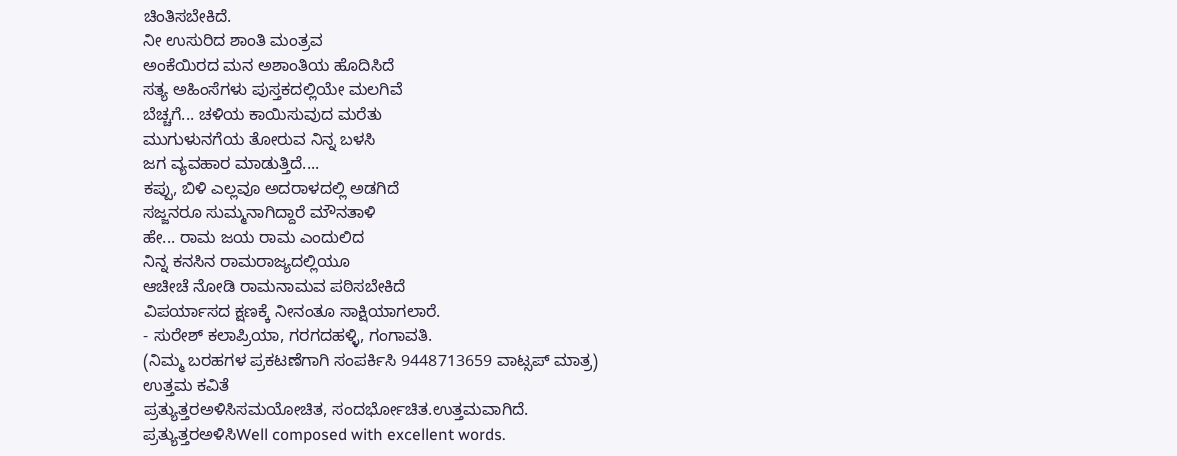ಚಿಂತಿಸಬೇಕಿದೆ.
ನೀ ಉಸುರಿದ ಶಾಂತಿ ಮಂತ್ರವ
ಅಂಕೆಯಿರದ ಮನ ಅಶಾಂತಿಯ ಹೊದಿಸಿದೆ
ಸತ್ಯ ಅಹಿಂಸೆಗಳು ಪುಸ್ತಕದಲ್ಲಿಯೇ ಮಲಗಿವೆ
ಬೆಚ್ಚಗೆ... ಚಳಿಯ ಕಾಯಿಸುವುದ ಮರೆತು
ಮುಗುಳುನಗೆಯ ತೋರುವ ನಿನ್ನ ಬಳಸಿ
ಜಗ ವ್ಯವಹಾರ ಮಾಡುತ್ತಿದೆ....
ಕಪ್ಪು, ಬಿಳಿ ಎಲ್ಲವೂ ಅದರಾಳದಲ್ಲಿ ಅಡಗಿದೆ
ಸಜ್ಜನರೂ ಸುಮ್ಮನಾಗಿದ್ದಾರೆ ಮೌನತಾಳಿ
ಹೇ... ರಾಮ ಜಯ ರಾಮ ಎಂದುಲಿದ
ನಿನ್ನ ಕನಸಿನ ರಾಮರಾಜ್ಯದಲ್ಲಿಯೂ
ಆಚೀಚೆ ನೋಡಿ ರಾಮನಾಮವ ಪಠಿಸಬೇಕಿದೆ
ವಿಪರ್ಯಾಸದ ಕ್ಷಣಕ್ಕೆ ನೀನಂತೂ ಸಾಕ್ಷಿಯಾಗಲಾರೆ.
- ಸುರೇಶ್ ಕಲಾಪ್ರಿಯಾ, ಗರಗದಹಳ್ಳಿ, ಗಂಗಾವತಿ.
(ನಿಮ್ಮ ಬರಹಗಳ ಪ್ರಕಟಣೆಗಾಗಿ ಸಂಪರ್ಕಿಸಿ 9448713659 ವಾಟ್ಸಪ್ ಮಾತ್ರ)
ಉತ್ತಮ ಕವಿತೆ
ಪ್ರತ್ಯುತ್ತರಅಳಿಸಿಸಮಯೋಚಿತ, ಸಂದರ್ಭೋಚಿತ.ಉತ್ತಮವಾಗಿದೆ.
ಪ್ರತ್ಯುತ್ತರಅಳಿಸಿWell composed with excellent words.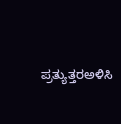ಪ್ರತ್ಯುತ್ತರಅಳಿಸಿ